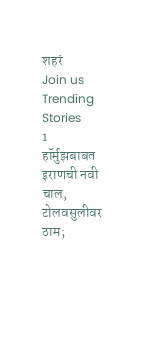शहरं
Join us
Trending Stories
1
हॉर्मुझबाबत इराणची नवी चाल, टोलवसुलीवर ठाम;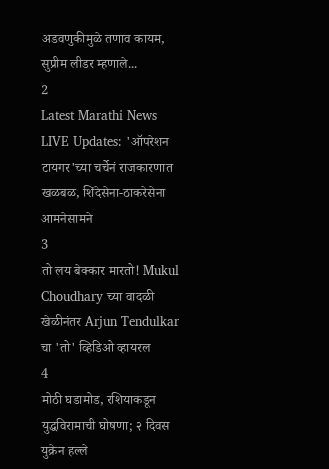अडवणुकीमुळे तणाव कायम,  सुप्रीम लीडर म्हणाले...
2
Latest Marathi News LIVE Updates: 'ऑपरेशन टायगर'च्या चर्चेनं राजकारणात खळबळ, शिंदेसेना-ठाकरेसेना आमनेसामने
3
तो लय बेक्कार मारतो! Mukul Choudhary च्या वादळी खेळीनंतर Arjun Tendulkar चा 'तो' व्हिडिओ व्हायरल
4
मोठी घडामोड, रशियाकडून युद्धविरामाची घोषणा; २ दिवस युक्रेन हल्ले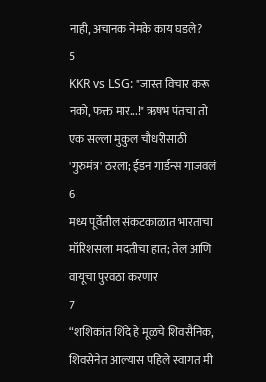नाही, अचानक नेमके काय घडले?
5
KKR vs LSG: "जास्त विचार करू नको, फक्त मार...!" ऋषभ पंतचा तो एक सल्ला मुकुल चौधरीसाठी 'गुरुमंत्र' ठरला; ईडन गार्डन्स गाजवलं
6
मध्य पूर्वेतील संकटकाळात भारताचा मॉरिशसला मदतीचा हात; तेल आणि वायूचा पुरवठा करणार
7
“शशिकांत शिंदे हे मूळचे शिवसैनिक, शिवसेनेत आल्यास पहिले स्वागत मी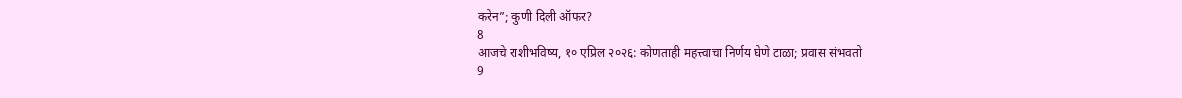करेन”; कुणी दिली ऑफर?
8
आजचे राशीभविष्य, १० एप्रिल २०२६: कोणताही महत्त्वाचा निर्णय घेणे टाळा; प्रवास संभवतो
9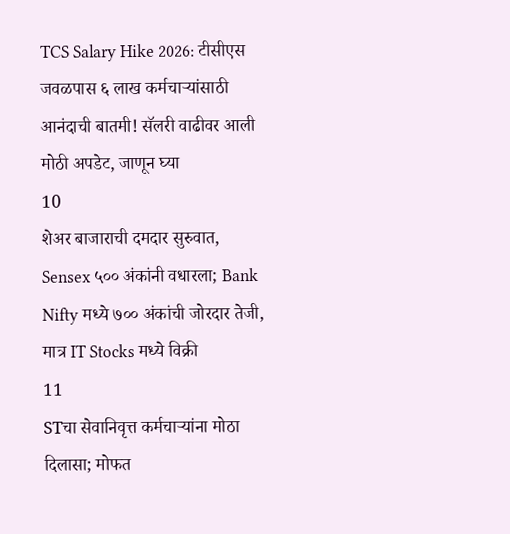TCS Salary Hike 2026: टीसीएस जवळपास ६ लाख कर्मचाऱ्यांसाठी आनंदाची बातमी! सॅलरी वाढीवर आली मोठी अपडेट, जाणून घ्या
10
शेअर बाजाराची दमदार सुरुवात, Sensex ५०० अंकांनी वधारला; Bank Nifty मध्ये ७०० अंकांची जोरदार तेजी, मात्र IT Stocks मध्ये विक्री
11
STचा सेवानिवृत्त कर्मचाऱ्यांना मोठा दिलासा; मोफत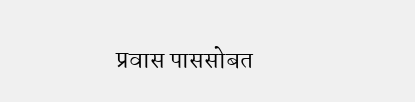प्रवास पाससोबत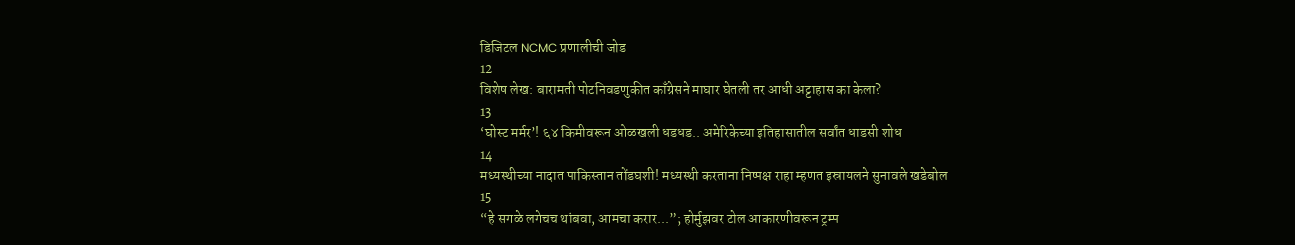डिजिटल NCMC प्रणालीची जोड
12
विशेष लेख: बारामती पोटनिवडणुकीत काँग्रेसने माघार घेतली तर आधी अट्टाहास का केला?
13
‘घोस्ट मर्मर’! ६४ किमीवरून ओळखली धडधड.. अमेरिकेच्या इतिहासातील सर्वांत धाडसी शोध
14
मध्यस्थीच्या नादात पाकिस्तान तोंडघशी! मध्यस्थी करताना निष्पक्ष राहा म्हणत इस्रायलने सुनावले खडेबोल
15
“हे सगळे लगेचच थांबवा, आमचा करार...”; होर्मुझवर टोल आकारणीवरून ट्रम्प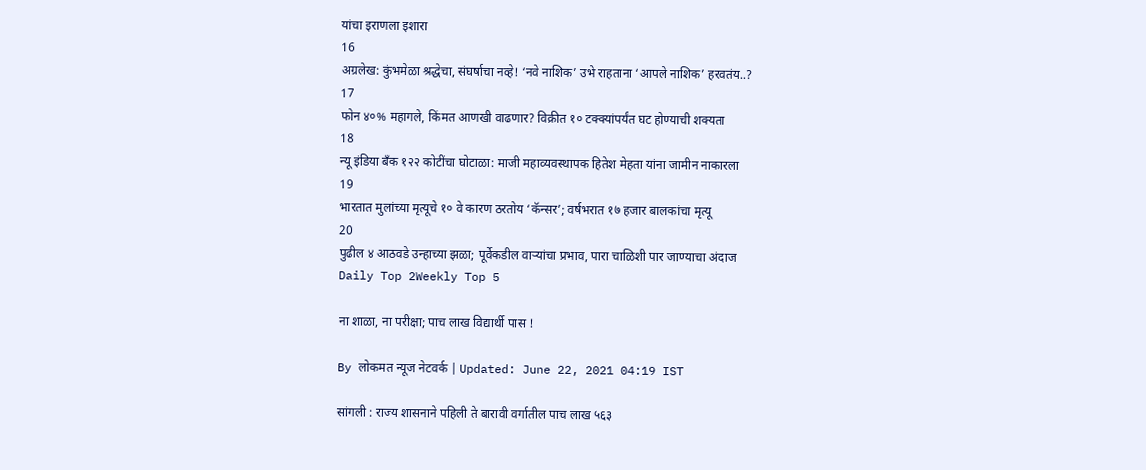यांचा इराणला इशारा
16
अग्रलेख: कुंभमेळा श्रद्धेचा, संघर्षाचा नव्हे! ‘नवे नाशिक’ उभे राहताना ‘आपले नाशिक’ हरवतंय..?
17
फोन ४०% महागले, किंमत आणखी वाढणार? विक्रीत १० टक्क्यांपर्यंत घट होण्याची शक्यता
18
न्यू इंडिया बँक १२२ कोटींचा घोटाळा: माजी महाव्यवस्थापक हितेश मेहता यांना जामीन नाकारला
19
भारतात मुलांच्या मृत्यूचे १० वे कारण ठरतोय ‘कॅन्सर’; वर्षभरात १७ हजार बालकांचा मृत्यू
20
पुढील ४ आठवडे उन्हाच्या झळा; पूर्वेकडील वाऱ्यांचा प्रभाव, पारा चाळिशी पार जाण्याचा अंदाज
Daily Top 2Weekly Top 5

ना शाळा, ना परीक्षा; पाच लाख विद्यार्थी पास !

By लोकमत न्यूज नेटवर्क | Updated: June 22, 2021 04:19 IST

सांगली : राज्य शासनाने पहिली ते बारावी वर्गातील पाच लाख ५६३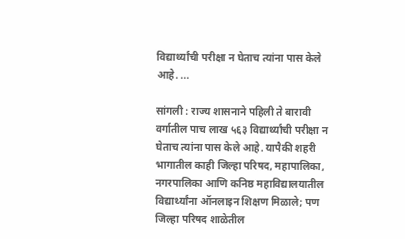विद्यार्थ्यांची परीक्षा न घेताच त्यांना पास केले आहे. ...

सांगली : राज्य शासनाने पहिली ते बारावी वर्गातील पाच लाख ५६३ विद्यार्थ्यांची परीक्षा न घेताच त्यांना पास केले आहे. यापैकी शहरी भागातील काही जिल्हा परिषद, महापालिका, नगरपालिका आणि कनिष्ठ महाविद्यालयातील विद्यार्थ्यांना ऑनलाइन शिक्षण मिळाले; पण जिल्हा परिषद शाळेतील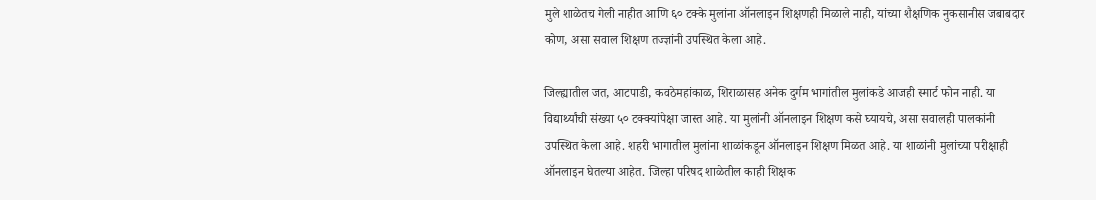मुले शाळेतच गेली नाहीत आणि ६० टक्के मुलांना ऑनलाइन शिक्षणही मिळाले नाही, यांच्या शैक्षणिक नुकसानीस जबाबदार कोण, असा सवाल शिक्षण तज्ज्ञांनी उपस्थित केला आहे.

जिल्ह्यातील जत, आटपाडी, कवठेमहांकाळ, शिराळासह अनेक दुर्गम भागांतील मुलांकडे आजही स्मार्ट फोन नाही. या विद्यार्थ्यांची संख्या ५० टक्क्यांपेक्षा जास्त आहे. या मुलांनी ऑनलाइन शिक्षण कसे घ्यायचे, असा सवालही पालकांनी उपस्थित केला आहे. शहरी भागातील मुलांना शाळांकडून ऑनलाइन शिक्षण मिळत आहे. या शाळांनी मुलांच्या परीक्षाही ऑनलाइन घेतल्या आहेत. जिल्हा परिषद शाळेतील काही शिक्षक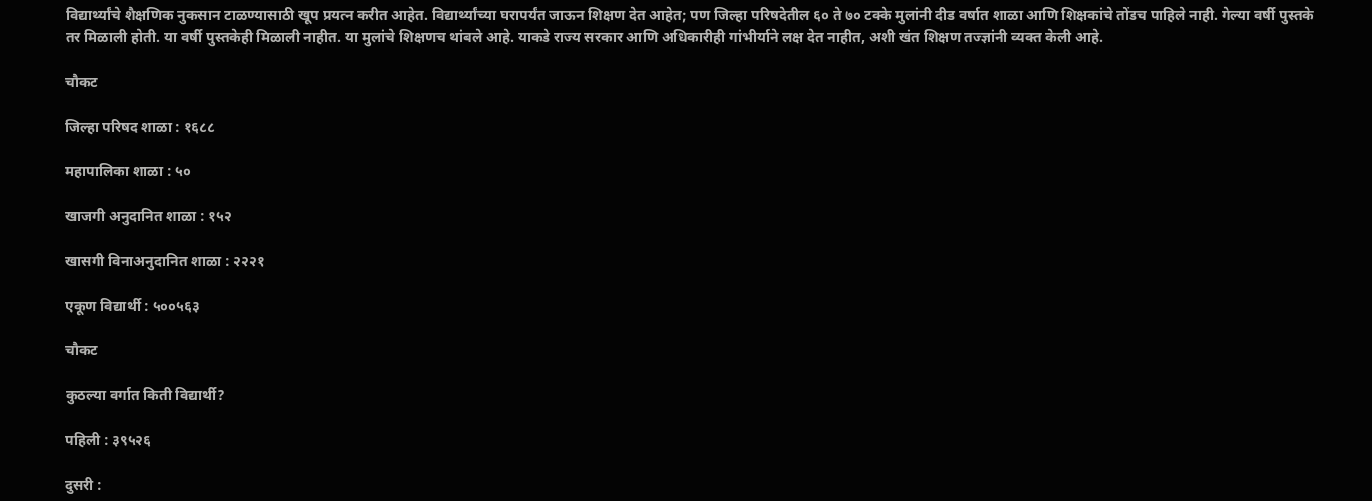विद्यार्थ्यांचे शैक्षणिक नुकसान टाळण्यासाठी खूप प्रयत्न करीत आहेत. विद्यार्थ्यांच्या घरापर्यंत जाऊन शिक्षण देत आहेत; पण जिल्हा परिषदेतील ६० ते ७० टक्के मुलांनी दीड वर्षात शाळा आणि शिक्षकांचे तोंडच पाहिले नाही. गेल्या वर्षी पुस्तके तर मिळाली होती. या वर्षी पुस्तकेही मिळाली नाहीत. या मुलांचे शिक्षणच थांबले आहे. याकडे राज्य सरकार आणि अधिकारीही गांभीर्याने लक्ष देत नाहीत, अशी खंत शिक्षण तज्ज्ञांनी व्यक्त केली आहे.

चौकट

जिल्हा परिषद शाळा : १६८८

महापालिका शाळा : ५०

खाजगी अनुदानित शाळा : १५२

खासगी विनाअनुदानित शाळा : २२२१

एकूण विद्यार्थी : ५००५६३

चौकट

कुठल्या वर्गात किती विद्यार्थी?

पहिली : ३९५२६

दुसरी :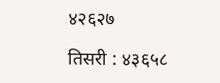४२६२७

तिसरी : ४३६५८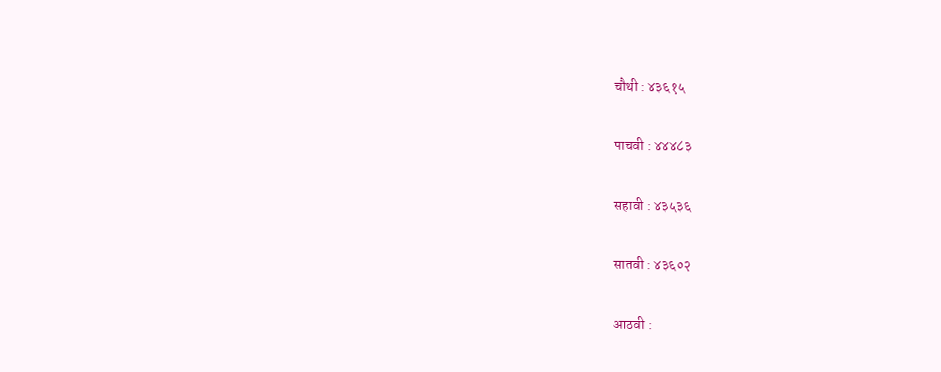चौथी : ४३६१५

पाचवी : ४४४८३

सहावी : ४३५३६

सातवी : ४३६०२

आठवी :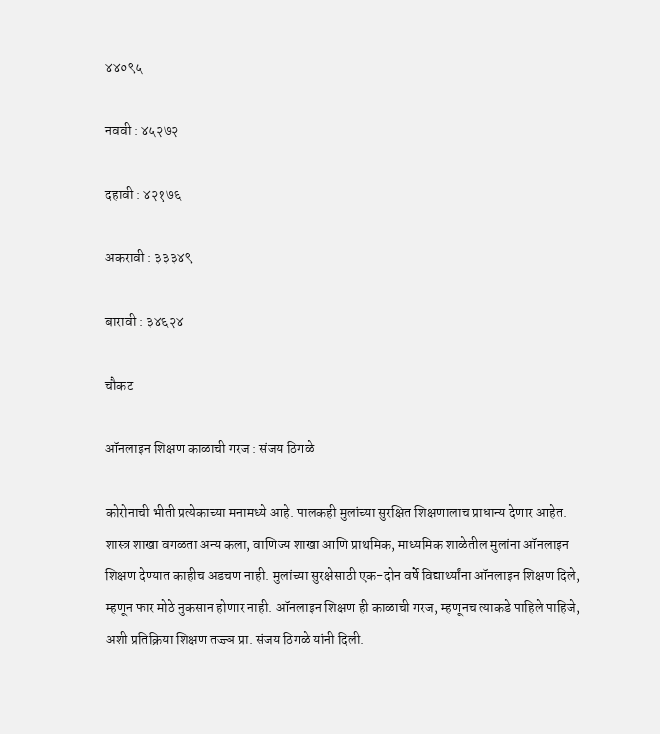४४०९५

नववी : ४५२७२

दहावी : ४२१७६

अकरावी : ३३३४९

बारावी : ३४६२४

चौकट

ऑनलाइन शिक्षण काळाची गरज : संजय ठिगळे

कोरोनाची भीती प्रत्येकाच्या मनामध्ये आहे. पालकही मुलांच्या सुरक्षित शिक्षणालाच प्राधान्य देणार आहेत. शास्त्र शाखा वगळता अन्य कला, वाणिज्य शाखा आणि प्राथमिक, माध्यमिक शाळेतील मुलांना ऑनलाइन शिक्षण देण्यात काहीच अडचण नाही. मुलांच्या सुरक्षेसाठी एक-दोन वर्षे विद्यार्थ्यांना ऑनलाइन शिक्षण दिले, म्हणून फार मोठे नुकसान होणार नाही. ऑनलाइन शिक्षण ही काळाची गरज, म्हणूनच त्याकडे पाहिले पाहिजे, अशी प्रतिक्रिया शिक्षण तज्ज्ञ प्रा. संजय ठिगळे यांनी दिली.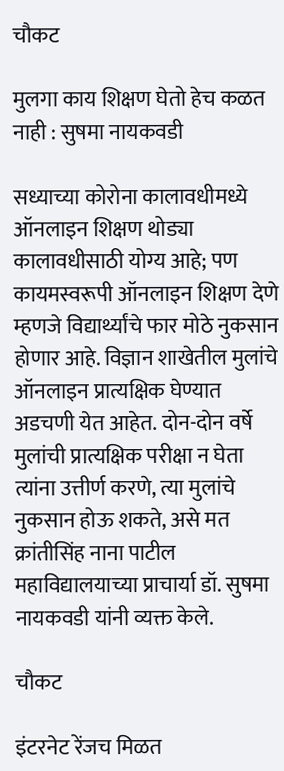चौकट

मुलगा काय शिक्षण घेतो हेच कळत नाही : सुषमा नायकवडी

सध्याच्या कोरोना कालावधीमध्ये ऑनलाइन शिक्षण थोड्या कालावधीसाठी योग्य आहे; पण कायमस्वरूपी ऑनलाइन शिक्षण देणे म्हणजे विद्यार्थ्यांचे फार मोठे नुकसान होणार आहे. विज्ञान शाखेतील मुलांचे ऑनलाइन प्रात्यक्षिक घेण्यात अडचणी येत आहेत. दोन-दोन वर्षे मुलांची प्रात्यक्षिक परीक्षा न घेता त्यांना उत्तीर्ण करणे, त्या मुलांचे नुकसान होऊ शकते, असे मत क्रांतीसिंह नाना पाटील महाविद्यालयाच्या प्राचार्या डॉ. सुषमा नायकवडी यांनी व्यक्त केले.

चौकट

इंटरनेट रेंजच मिळत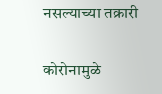नसल्याच्या तक्रारी

कोरोनामुळे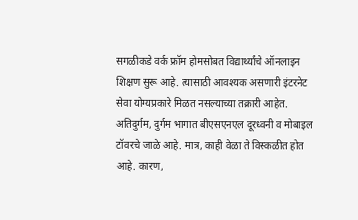सगळीकडे वर्क फ्रॉम होमसोबत विद्यार्थ्यांचे ऑनलाइन शिक्षण सुरू आहे. त्यासाठी आवश्‍यक असणारी इंटरनेट सेवा योग्यप्रकारे मिळत नसल्याच्या तक्रारी आहेत. अतिदुर्गम, दुर्गम भागात बीएसएनएल दूरध्वनी व मोबाइल टॉवरचे जाळे आहे. मात्र, काही वेळा ते विस्कळीत होत आहे. कारण,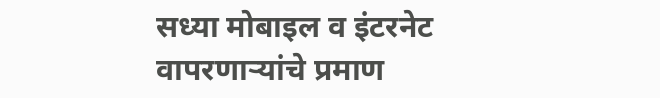सध्या मोबाइल व इंटरनेट वापरणाऱ्यांचे प्रमाण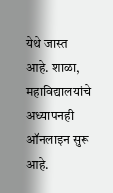येथे जास्त आहे. शाळा, महाविद्यालयांचे अध्यापनही ऑनलाइन सुरू आहे.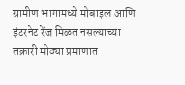ग्रामीण भागामध्ये मोबाइल आणि इंटरनेट रेंज मिळत नसल्याच्या तक्रारी मोठ्या प्रमाणात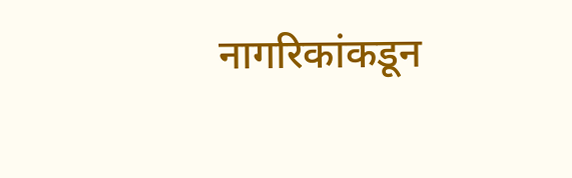नागरिकांकडून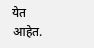येत आहेत.